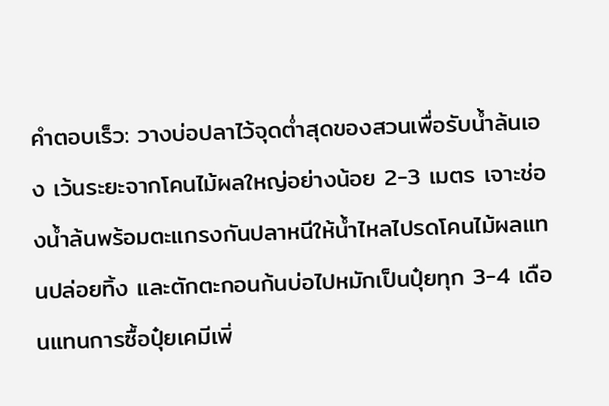คำตอบเร็ว: วางบ่อปลาไว้จุดต่ำสุดของสวนเพื่อรับน้ำล้นเอง เว้นระยะจากโคนไม้ผลใหญ่อย่างน้อย 2-3 เมตร เจาะช่องน้ำล้นพร้อมตะแกรงกันปลาหนีให้น้ำไหลไปรดโคนไม้ผลแทนปล่อยทิ้ง และตักตะกอนก้นบ่อไปหมักเป็นปุ๋ยทุก 3-4 เดือนแทนการซื้อปุ๋ยเคมีเพิ่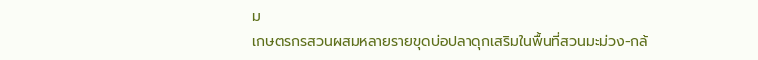ม
เกษตรกรสวนผสมหลายรายขุดบ่อปลาดุกเสริมในพื้นที่สวนมะม่วง-กล้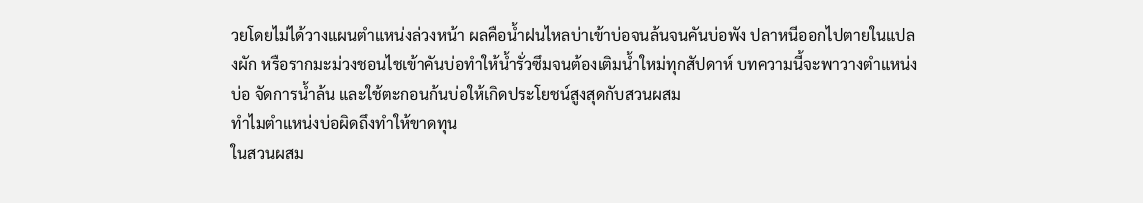วยโดยไม่ได้วางแผนตำแหน่งล่วงหน้า ผลคือน้ำฝนไหลบ่าเข้าบ่อจนล้นจนคันบ่อพัง ปลาหนีออกไปตายในแปลงผัก หรือรากมะม่วงชอนไชเข้าคันบ่อทำให้น้ำรั่วซึมจนต้องเติมน้ำใหม่ทุกสัปดาห์ บทความนี้จะพาวางตำแหน่งบ่อ จัดการน้ำล้น และใช้ตะกอนก้นบ่อให้เกิดประโยชน์สูงสุดกับสวนผสม
ทำไมตำแหน่งบ่อผิดถึงทำให้ขาดทุน
ในสวนผสม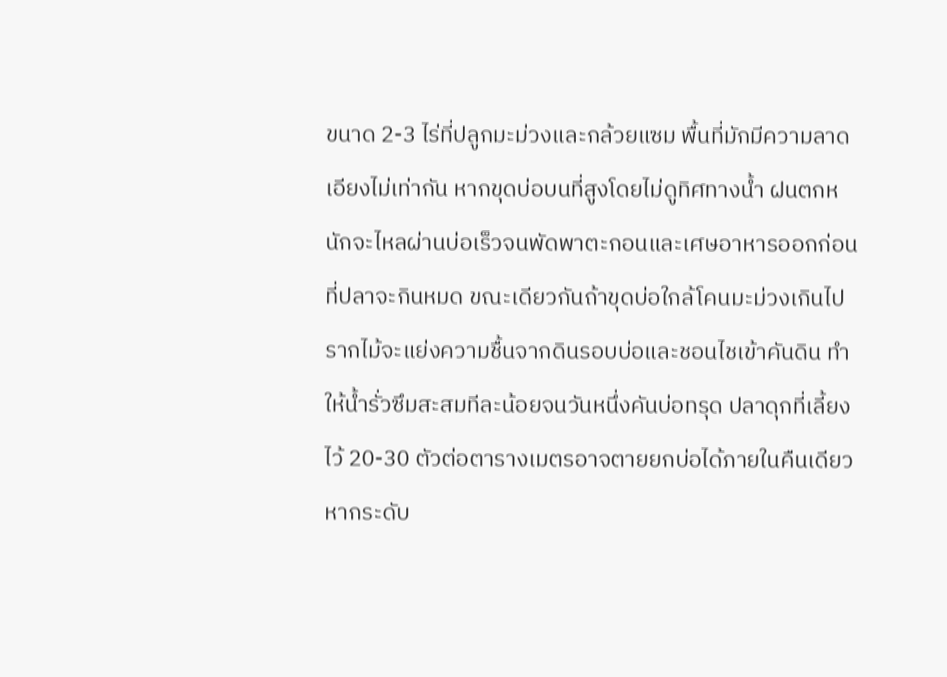ขนาด 2-3 ไร่ที่ปลูกมะม่วงและกล้วยแซม พื้นที่มักมีความลาดเอียงไม่เท่ากัน หากขุดบ่อบนที่สูงโดยไม่ดูทิศทางน้ำ ฝนตกหนักจะไหลผ่านบ่อเร็วจนพัดพาตะกอนและเศษอาหารออกก่อนที่ปลาจะกินหมด ขณะเดียวกันถ้าขุดบ่อใกล้โคนมะม่วงเกินไป รากไม้จะแย่งความชื้นจากดินรอบบ่อและชอนไชเข้าคันดิน ทำให้น้ำรั่วซึมสะสมทีละน้อยจนวันหนึ่งคันบ่อทรุด ปลาดุกที่เลี้ยงไว้ 20-30 ตัวต่อตารางเมตรอาจตายยกบ่อได้ภายในคืนเดียวหากระดับ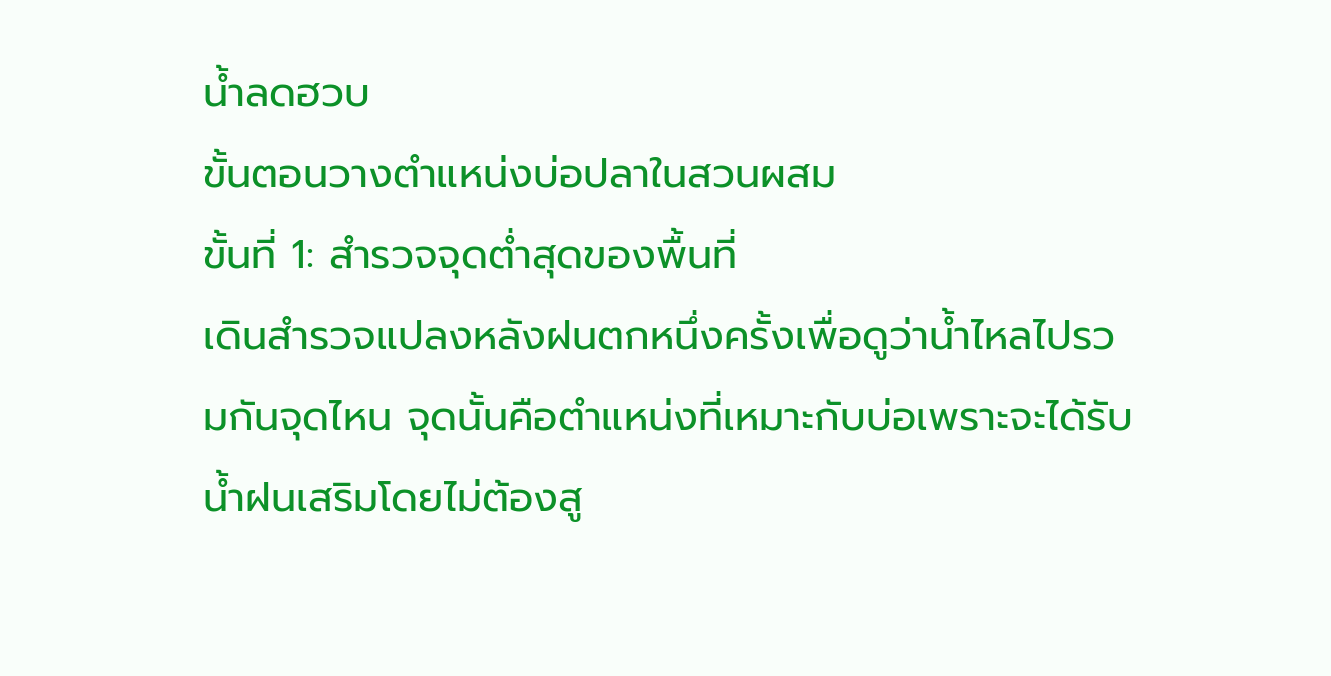น้ำลดฮวบ
ขั้นตอนวางตำแหน่งบ่อปลาในสวนผสม
ขั้นที่ 1: สำรวจจุดต่ำสุดของพื้นที่
เดินสำรวจแปลงหลังฝนตกหนึ่งครั้งเพื่อดูว่าน้ำไหลไปรวมกันจุดไหน จุดนั้นคือตำแหน่งที่เหมาะกับบ่อเพราะจะได้รับน้ำฝนเสริมโดยไม่ต้องสู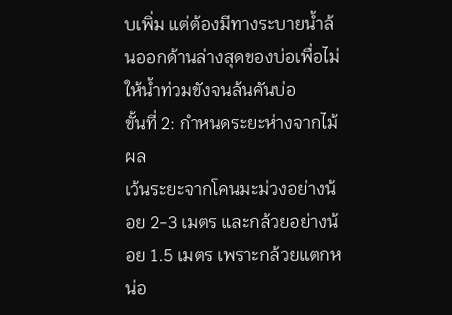บเพิ่ม แต่ต้องมีทางระบายน้ำล้นออกด้านล่างสุดของบ่อเพื่อไม่ให้น้ำท่วมขังจนล้นคันบ่อ
ขั้นที่ 2: กำหนดระยะห่างจากไม้ผล
เว้นระยะจากโคนมะม่วงอย่างน้อย 2-3 เมตร และกล้วยอย่างน้อย 1.5 เมตร เพราะกล้วยแตกหน่อ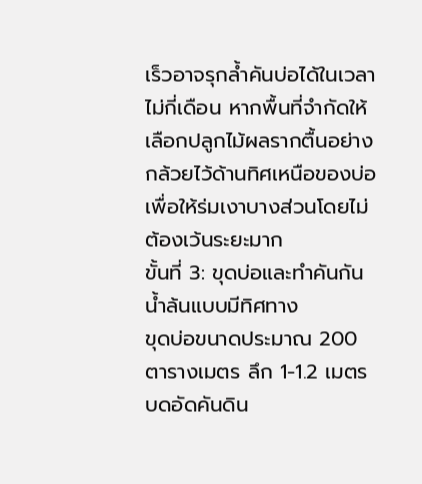เร็วอาจรุกล้ำคันบ่อได้ในเวลาไม่กี่เดือน หากพื้นที่จำกัดให้เลือกปลูกไม้ผลรากตื้นอย่างกล้วยไว้ด้านทิศเหนือของบ่อเพื่อให้ร่มเงาบางส่วนโดยไม่ต้องเว้นระยะมาก
ขั้นที่ 3: ขุดบ่อและทำคันกันน้ำล้นแบบมีทิศทาง
ขุดบ่อขนาดประมาณ 200 ตารางเมตร ลึก 1-1.2 เมตร บดอัดคันดิน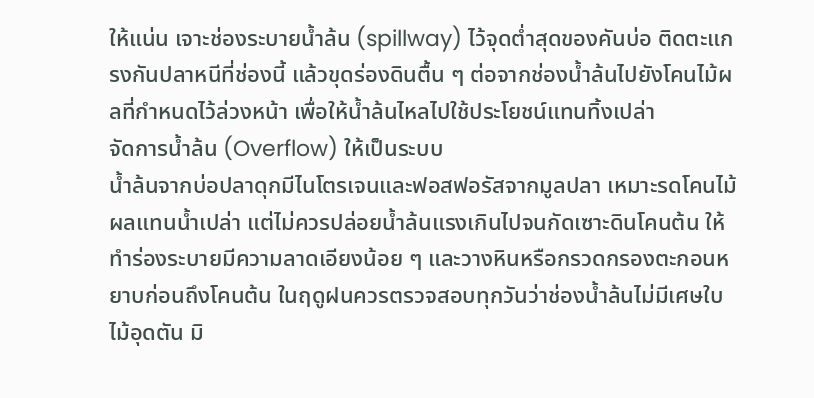ให้แน่น เจาะช่องระบายน้ำล้น (spillway) ไว้จุดต่ำสุดของคันบ่อ ติดตะแกรงกันปลาหนีที่ช่องนี้ แล้วขุดร่องดินตื้น ๆ ต่อจากช่องน้ำล้นไปยังโคนไม้ผลที่กำหนดไว้ล่วงหน้า เพื่อให้น้ำล้นไหลไปใช้ประโยชน์แทนทิ้งเปล่า
จัดการน้ำล้น (Overflow) ให้เป็นระบบ
น้ำล้นจากบ่อปลาดุกมีไนโตรเจนและฟอสฟอรัสจากมูลปลา เหมาะรดโคนไม้ผลแทนน้ำเปล่า แต่ไม่ควรปล่อยน้ำล้นแรงเกินไปจนกัดเซาะดินโคนต้น ให้ทำร่องระบายมีความลาดเอียงน้อย ๆ และวางหินหรือกรวดกรองตะกอนหยาบก่อนถึงโคนต้น ในฤดูฝนควรตรวจสอบทุกวันว่าช่องน้ำล้นไม่มีเศษใบไม้อุดตัน มิ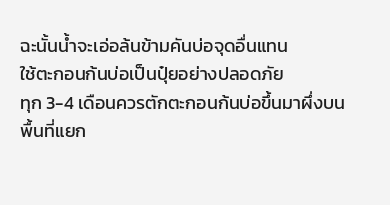ฉะนั้นน้ำจะเอ่อล้นข้ามคันบ่อจุดอื่นแทน
ใช้ตะกอนก้นบ่อเป็นปุ๋ยอย่างปลอดภัย
ทุก 3-4 เดือนควรตักตะกอนก้นบ่อขึ้นมาผึ่งบนพื้นที่แยก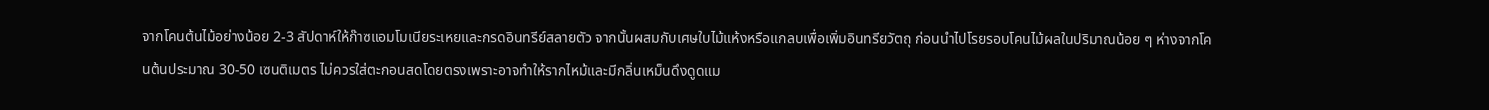จากโคนต้นไม้อย่างน้อย 2-3 สัปดาห์ให้ก๊าซแอมโมเนียระเหยและกรดอินทรีย์สลายตัว จากนั้นผสมกับเศษใบไม้แห้งหรือแกลบเพื่อเพิ่มอินทรียวัตถุ ก่อนนำไปโรยรอบโคนไม้ผลในปริมาณน้อย ๆ ห่างจากโคนต้นประมาณ 30-50 เซนติเมตร ไม่ควรใส่ตะกอนสดโดยตรงเพราะอาจทำให้รากไหม้และมีกลิ่นเหม็นดึงดูดแม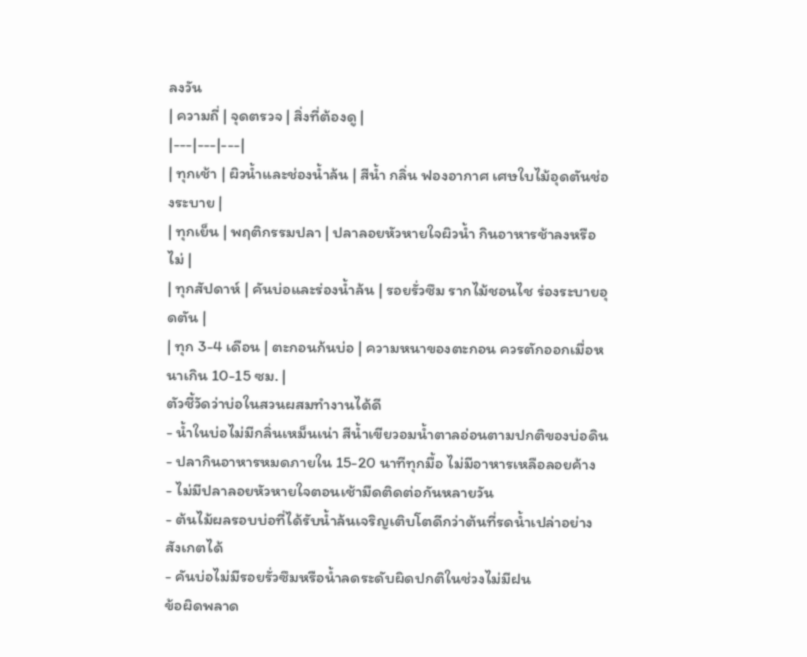ลงวัน
| ความถี่ | จุดตรวจ | สิ่งที่ต้องดู |
|---|---|---|
| ทุกเช้า | ผิวน้ำและช่องน้ำล้น | สีน้ำ กลิ่น ฟองอากาศ เศษใบไม้อุดตันช่องระบาย |
| ทุกเย็น | พฤติกรรมปลา | ปลาลอยหัวหายใจผิวน้ำ กินอาหารช้าลงหรือไม่ |
| ทุกสัปดาห์ | คันบ่อและร่องน้ำล้น | รอยรั่วซึม รากไม้ชอนไช ร่องระบายอุดตัน |
| ทุก 3-4 เดือน | ตะกอนก้นบ่อ | ความหนาของตะกอน ควรตักออกเมื่อหนาเกิน 10-15 ซม. |
ตัวชี้วัดว่าบ่อในสวนผสมทำงานได้ดี
- น้ำในบ่อไม่มีกลิ่นเหม็นเน่า สีน้ำเขียวอมน้ำตาลอ่อนตามปกติของบ่อดิน
- ปลากินอาหารหมดภายใน 15-20 นาทีทุกมื้อ ไม่มีอาหารเหลือลอยค้าง
- ไม่มีปลาลอยหัวหายใจตอนเช้ามืดติดต่อกันหลายวัน
- ต้นไม้ผลรอบบ่อที่ได้รับน้ำล้นเจริญเติบโตดีกว่าต้นที่รดน้ำเปล่าอย่างสังเกตได้
- คันบ่อไม่มีรอยรั่วซึมหรือน้ำลดระดับผิดปกติในช่วงไม่มีฝน
ข้อผิดพลาด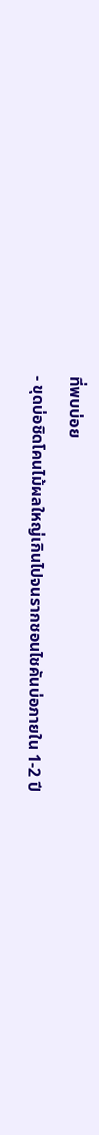ที่พบบ่อย
- ขุดบ่อชิดโคนไม้ผลใหญ่เกินไปจนรากชอนไชคันบ่อภายใน 1-2 ปี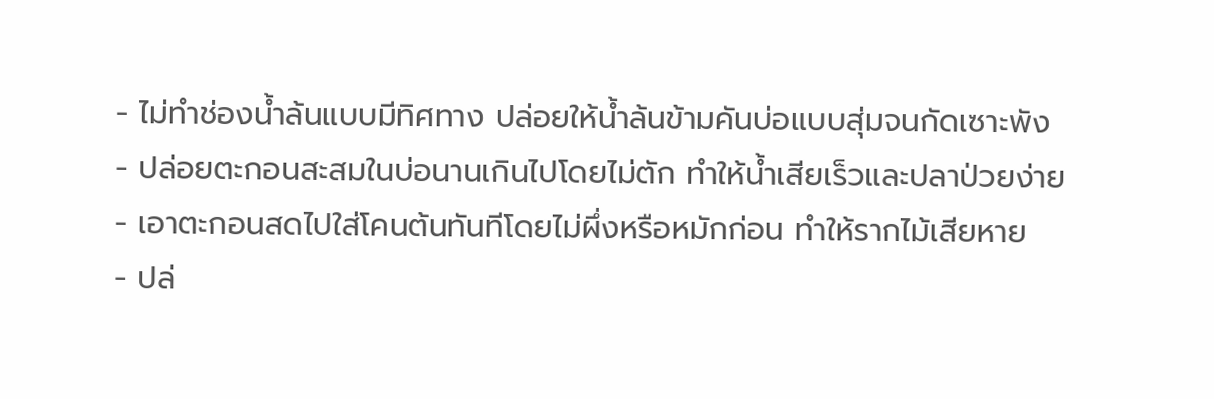- ไม่ทำช่องน้ำล้นแบบมีทิศทาง ปล่อยให้น้ำล้นข้ามคันบ่อแบบสุ่มจนกัดเซาะพัง
- ปล่อยตะกอนสะสมในบ่อนานเกินไปโดยไม่ตัก ทำให้น้ำเสียเร็วและปลาป่วยง่าย
- เอาตะกอนสดไปใส่โคนต้นทันทีโดยไม่ผึ่งหรือหมักก่อน ทำให้รากไม้เสียหาย
- ปล่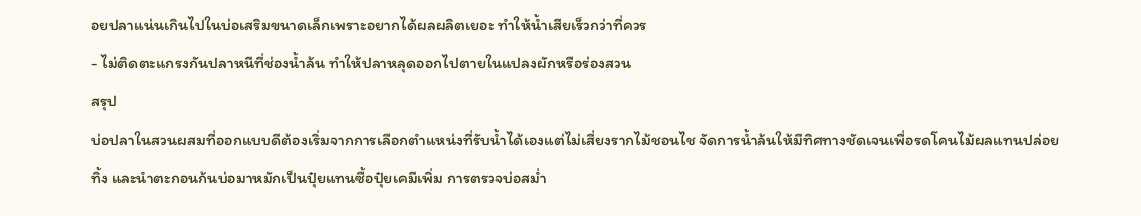อยปลาแน่นเกินไปในบ่อเสริมขนาดเล็กเพราะอยากได้ผลผลิตเยอะ ทำให้น้ำเสียเร็วกว่าที่ควร
- ไม่ติดตะแกรงกันปลาหนีที่ช่องน้ำล้น ทำให้ปลาหลุดออกไปตายในแปลงผักหรือร่องสวน
สรุป
บ่อปลาในสวนผสมที่ออกแบบดีต้องเริ่มจากการเลือกตำแหน่งที่รับน้ำได้เองแต่ไม่เสี่ยงรากไม้ชอนไช จัดการน้ำล้นให้มีทิศทางชัดเจนเพื่อรดโคนไม้ผลแทนปล่อยทิ้ง และนำตะกอนก้นบ่อมาหมักเป็นปุ๋ยแทนซื้อปุ๋ยเคมีเพิ่ม การตรวจบ่อสม่ำ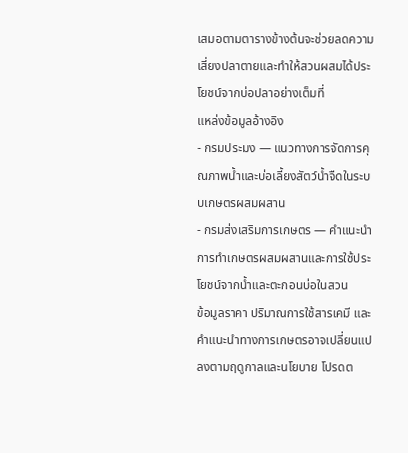เสมอตามตารางข้างต้นจะช่วยลดความเสี่ยงปลาตายและทำให้สวนผสมได้ประโยชน์จากบ่อปลาอย่างเต็มที่
แหล่งข้อมูลอ้างอิง
- กรมประมง — แนวทางการจัดการคุณภาพน้ำและบ่อเลี้ยงสัตว์น้ำจืดในระบบเกษตรผสมผสาน
- กรมส่งเสริมการเกษตร — คำแนะนำการทำเกษตรผสมผสานและการใช้ประโยชน์จากน้ำและตะกอนบ่อในสวน
ข้อมูลราคา ปริมาณการใช้สารเคมี และคำแนะนำทางการเกษตรอาจเปลี่ยนแปลงตามฤดูกาลและนโยบาย โปรดต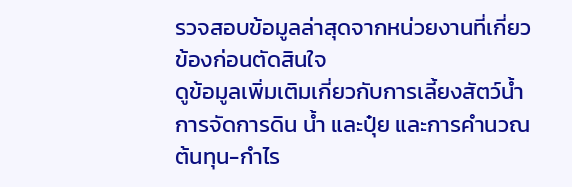รวจสอบข้อมูลล่าสุดจากหน่วยงานที่เกี่ยวข้องก่อนตัดสินใจ
ดูข้อมูลเพิ่มเติมเกี่ยวกับการเลี้ยงสัตว์น้ำ การจัดการดิน น้ำ และปุ๋ย และการคำนวณต้นทุน-กำไร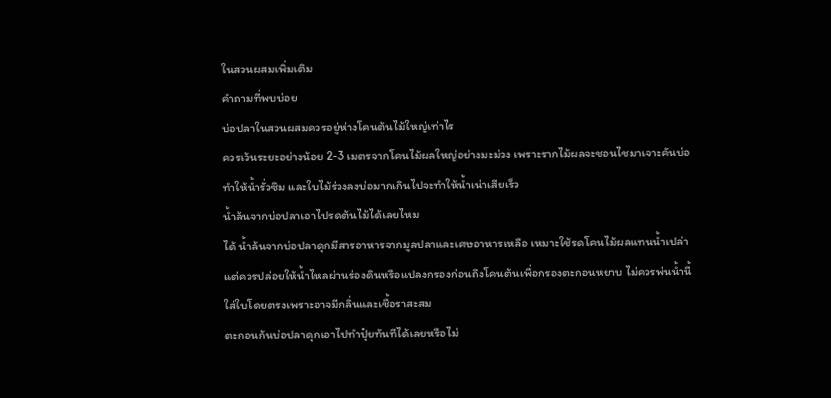ในสวนผสมเพิ่มเติม
คำถามที่พบบ่อย
บ่อปลาในสวนผสมควรอยู่ห่างโคนต้นไม้ใหญ่เท่าไร
ควรเว้นระยะอย่างน้อย 2-3 เมตรจากโคนไม้ผลใหญ่อย่างมะม่วง เพราะรากไม้ผลจะชอนไชมาเจาะคันบ่อทำให้น้ำรั่วซึม และใบไม้ร่วงลงบ่อมากเกินไปจะทำให้น้ำเน่าเสียเร็ว
น้ำล้นจากบ่อปลาเอาไปรดต้นไม้ได้เลยไหม
ได้ น้ำล้นจากบ่อปลาดุกมีสารอาหารจากมูลปลาและเศษอาหารเหลือ เหมาะใช้รดโคนไม้ผลแทนน้ำเปล่า แต่ควรปล่อยให้น้ำไหลผ่านร่องดินหรือแปลงกรองก่อนถึงโคนต้นเพื่อกรองตะกอนหยาบ ไม่ควรพ่นน้ำนี้ใส่ใบโดยตรงเพราะอาจมีกลิ่นและเชื้อราสะสม
ตะกอนก้นบ่อปลาดุกเอาไปทำปุ๋ยทันทีได้เลยหรือไม่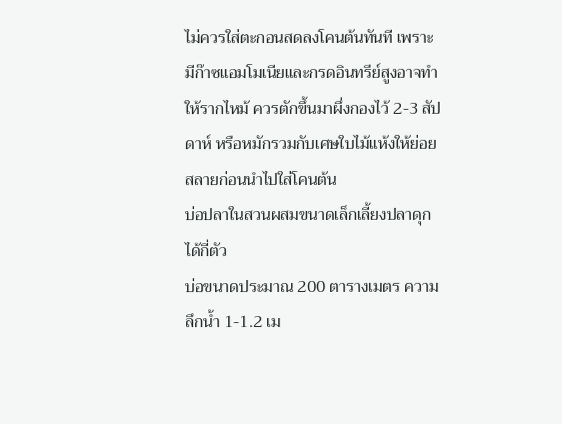ไม่ควรใส่ตะกอนสดลงโคนต้นทันที เพราะมีก๊าซแอมโมเนียและกรดอินทรีย์สูงอาจทำให้รากไหม้ ควรตักขึ้นมาผึ่งกองไว้ 2-3 สัปดาห์ หรือหมักรวมกับเศษใบไม้แห้งให้ย่อยสลายก่อนนำไปใส่โคนต้น
บ่อปลาในสวนผสมขนาดเล็กเลี้ยงปลาดุกได้กี่ตัว
บ่อขนาดประมาณ 200 ตารางเมตร ความลึกน้ำ 1-1.2 เม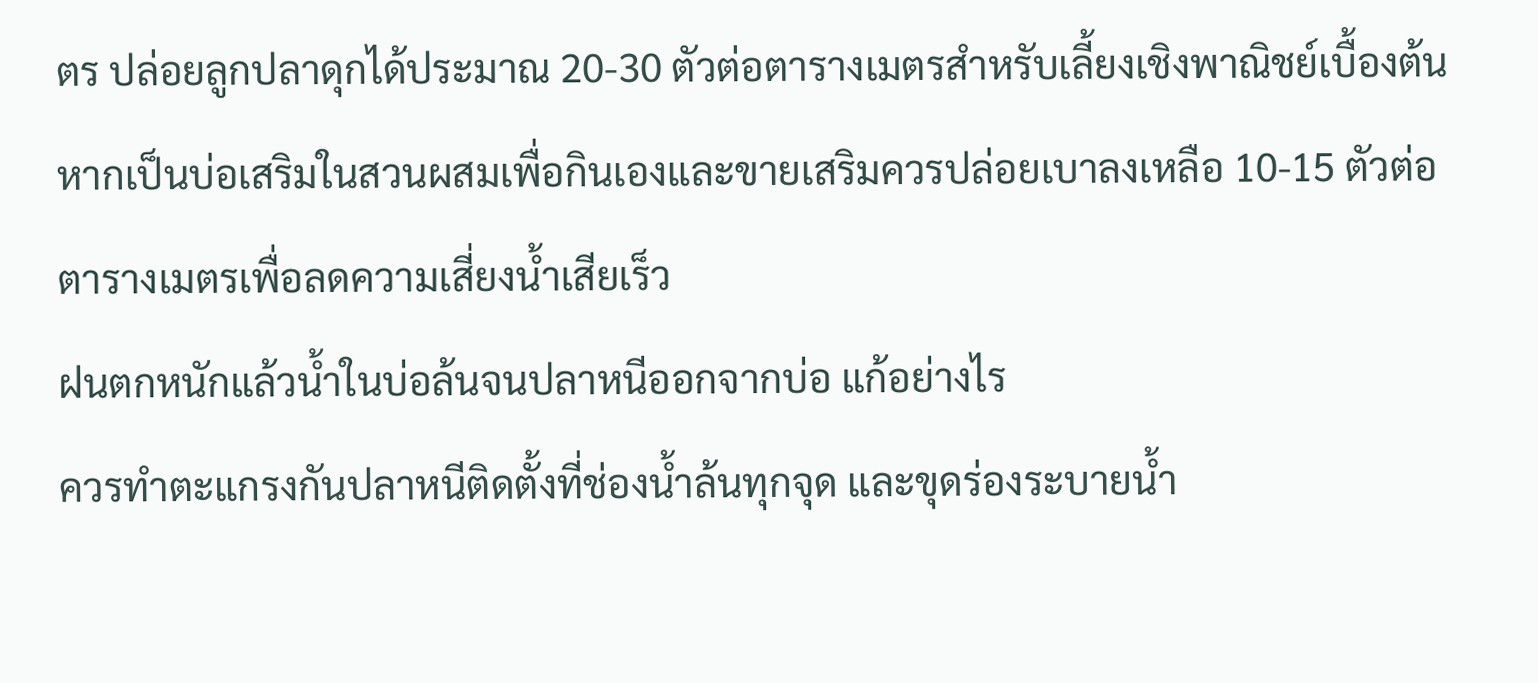ตร ปล่อยลูกปลาดุกได้ประมาณ 20-30 ตัวต่อตารางเมตรสำหรับเลี้ยงเชิงพาณิชย์เบื้องต้น หากเป็นบ่อเสริมในสวนผสมเพื่อกินเองและขายเสริมควรปล่อยเบาลงเหลือ 10-15 ตัวต่อตารางเมตรเพื่อลดความเสี่ยงน้ำเสียเร็ว
ฝนตกหนักแล้วน้ำในบ่อล้นจนปลาหนีออกจากบ่อ แก้อย่างไร
ควรทำตะแกรงกันปลาหนีติดตั้งที่ช่องน้ำล้นทุกจุด และขุดร่องระบายน้ำ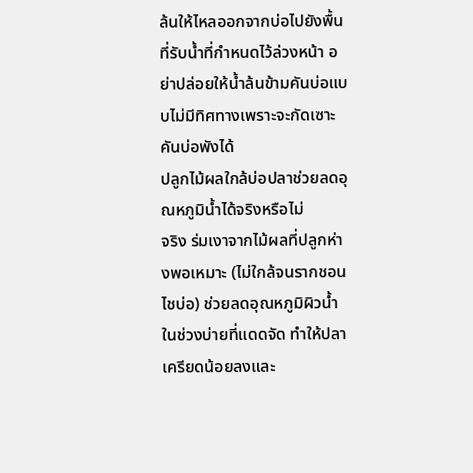ล้นให้ไหลออกจากบ่อไปยังพื้นที่รับน้ำที่กำหนดไว้ล่วงหน้า อย่าปล่อยให้น้ำล้นข้ามคันบ่อแบบไม่มีทิศทางเพราะจะกัดเซาะคันบ่อพังได้
ปลูกไม้ผลใกล้บ่อปลาช่วยลดอุณหภูมิน้ำได้จริงหรือไม่
จริง ร่มเงาจากไม้ผลที่ปลูกห่างพอเหมาะ (ไม่ใกล้จนรากชอนไชบ่อ) ช่วยลดอุณหภูมิผิวน้ำในช่วงบ่ายที่แดดจัด ทำให้ปลาเครียดน้อยลงและ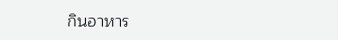กินอาหาร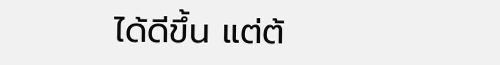ได้ดีขึ้น แต่ต้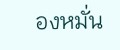องหมั่น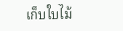เก็บใบไม้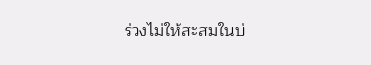ร่วงไม่ให้สะสมในบ่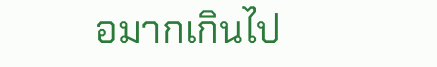อมากเกินไป